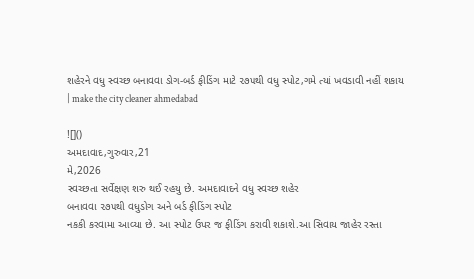શહેરને વધુ સ્વચ્છ બનાવવા ડોગ-બર્ડ ફીડિંગ માટે ૨૭૫થી વધુ સ્પોટ,ગમે ત્યાં ખવડાવી નહીં શકાય | make the city cleaner ahmedabad

![]()
અમદાવાદ,ગુરુવાર,21
મે,2026
સ્વચ્છતા સર્વેક્ષણ શરુ થઈ રહયુ છે. અમદાવાદને વધુ સ્વચ્છ શહેર
બનાવવા ૨૭૫થી વધુડોગ અને બર્ડ ફીડિંગ સ્પોટ
નકકી કરવામા આવ્યા છે. આ સ્પોટ ઉપર જ ફીડિંગ કરાવી શકાશે.આ સિવાય જાહેર રસ્તા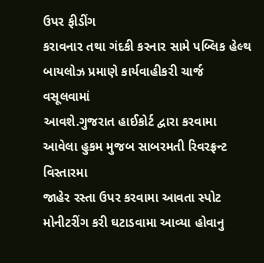ઉપર ફીડીંગ
કરાવનાર તથા ગંદકી કરનાર સામે પબ્લિક હેલ્થ બાયલોઝ પ્રમાણે કાર્યવાહીકરી ચાર્જ વસૂલવામાં
આવશે.ગુજરાત હાઈકોર્ટ દ્વારા કરવામા આવેલા હુકમ મુજબ સાબરમતી રિવરફ્રન્ટ વિસ્તારમા
જાહેર રસ્તા ઉપર કરવામા આવતા સ્પોટ મોનીટરીંગ કરી ઘટાડવામા આવ્યા હોવાનુ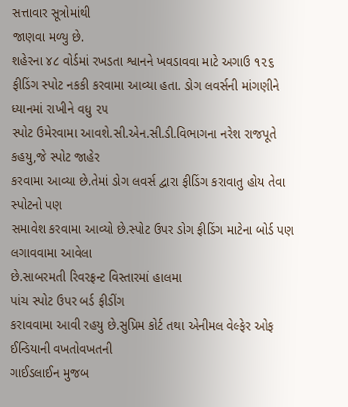સત્તાવાર સૂત્રોમાંથી
જાણવા મળ્યુ છે.
શહેરના ૪૮ વોર્ડમાં રખડતા શ્વાનને ખવડાવવા માટે અગાઉ ૧૨૬
ફીડિંગ સ્પોટ નકકી કરવામા આવ્યા હતા. ડોગ લવર્સની માંગણીને ધ્યાનમાં રાખીને વધુ ૨૫
સ્પોટ ઉમેરવામા આવશે.સી.એન.સી.ડી.વિભાગના નરેશ રાજપૂતે કહયુ,જે સ્પોટ જાહેર
કરવામા આવ્યા છે.તેમાં ડોગ લવર્સ દ્વારા ફીડિંગ કરાવાતુ હોય તેવા સ્પોટનો પણ
સમાવેશ કરવામા આવ્યો છે.સ્પોટ ઉપર ડોગ ફીડિંગ માટેના બોર્ડ પણ લગાવવામા આવેલા
છે.સાબરમતી રિવરફ્રન્ટ વિસ્તારમાં હાલમા
પાંચ સ્પોટ ઉપર બર્ડ ફીડીંગ
કરાવવામા આવી રહયુ છે.સુપ્રિમ કોર્ટ તથા એનીમલ વેલ્ફેર ઓફ ઈન્ડિયાની વખતોવખતની
ગાઈડલાઈન મુજબ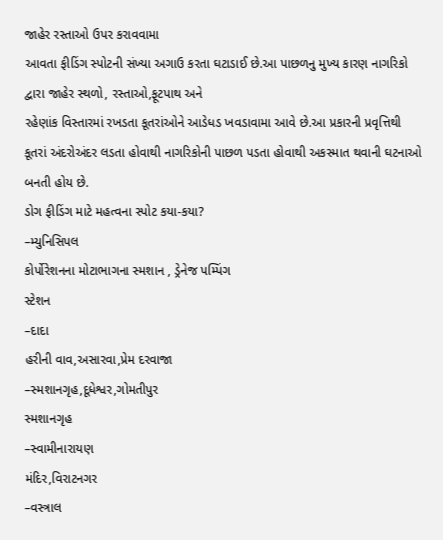જાહેર રસ્તાઓ ઉપર કરાવવામા
આવતા ફીડિંગ સ્પોટની સંખ્યા અગાઉ કરતા ઘટાડાઈ છે.આ પાછળનુ મુખ્ય કારણ નાગરિકો
દ્વારા જાહેર સ્થળો, રસ્તાઓ,ફૂટપાથ અને
રહેણાંક વિસ્તારમાં રખડતા કૂતરાંઓને આડેધડ ખવડાવામા આવે છે.આ પ્રકારની પ્રવૃત્તિથી
કૂતરાં અંદરોઅંદર લડતા હોવાથી નાગરિકોની પાછળ પડતા હોવાથી અકસ્માત થવાની ઘટનાઓ
બનતી હોય છે.
ડોગ ફીડિંગ માટે મહત્વના સ્પોટ કયા-કયા?
–મ્યુનિસિપલ
કોર્પોરેશનના મોટાભાગના સ્મશાન , ડ્રેનેજ પમ્પિંગ
સ્ટેશન
–દાદા
હરીની વાવ,અસારવા,પ્રેમ દરવાજા
–સ્મશાનગૃહ,દૂધેશ્વર,ગોમતીપુર
સ્મશાનગૃહ
–સ્વામીનારાયણ
મંદિર,વિરાટનગર
–વસ્ત્રાલ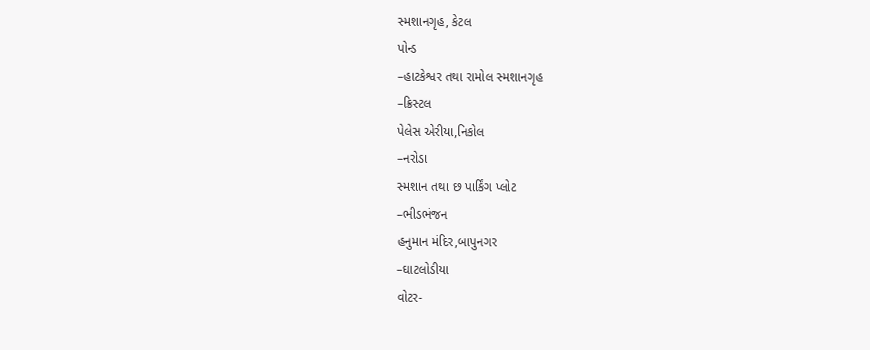સ્મશાનગૃહ, કેટલ
પોન્ડ
–હાટકેશ્વર તથા રામોલ સ્મશાનગૃહ
–ક્રિસ્ટલ
પેલેસ એરીયા,નિકોલ
–નરોડા
સ્મશાન તથા છ પાર્કિંગ પ્લોટ
–ભીડભંજન
હનુમાન મંદિર,બાપુનગર
–ઘાટલોડીયા
વોટર-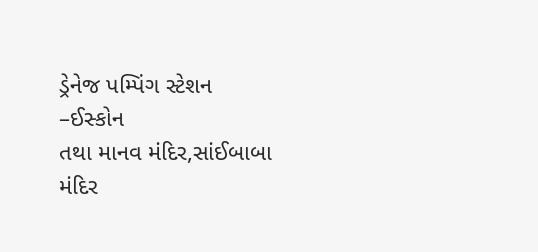ડ્રેનેજ પમ્પિંગ સ્ટેશન
–ઈસ્કોન
તથા માનવ મંદિર,સાંઈબાબા
મંદિર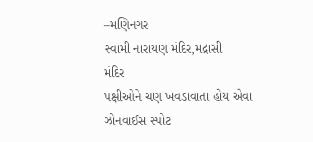–મણિનગર
સ્વામી નારાયણ મંદિર,મદ્રાસી
મંદિર
પક્ષીઓને ચણ ખવડાવાતા હોય એવા ઝોનવાઈસ સ્પોટ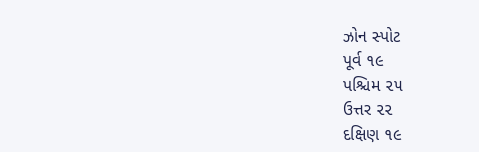ઝોન સ્પોટ
પૂર્વ ૧૯
પશ્ચિમ ૨૫
ઉત્તર ૨૨
દક્ષિણ ૧૯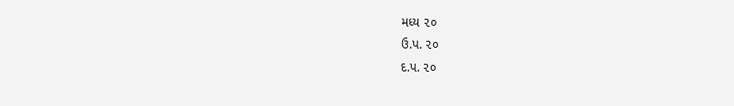મધ્ય ૨૦
ઉ.પ. ૨૦
દ.પ. ૨૦